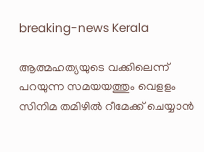breaking-news Kerala

ആത്മഹത്യയുടെ വക്കിലെന്ന് പറയുന്ന സമയയത്തും വെളളം സിനിമ തമിഴില്‍ റീമേക്ക് ചെയ്യാന്‍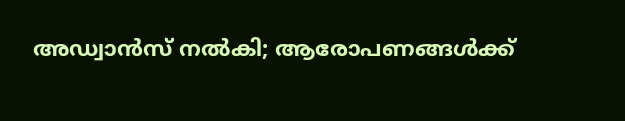അഡ്വാന്‍സ് നല്‍കി; ആരോപണങ്ങൾക്ക്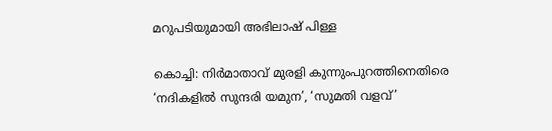മറുപടിയുമായി അഭിലാഷ് പിള്ള

കൊച്ചി: നിര്‍മാതാവ് മുരളി കുന്നുംപുറത്തിനെതിരെ ‘നദികളിൽ സുന്ദരി യമുന’, ‘സുമതി വളവ്’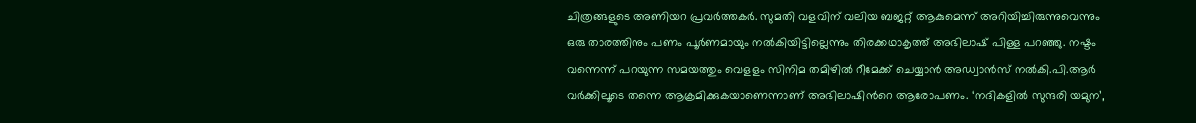ചിത്രങ്ങളുടെ അണിയറ പ്രവര്‍ത്തകര്‍. സുമതി വളവിന് വലിയ ബജറ്റ് ആകുമെന്ന് അറിയിച്ചിരുന്നുവെന്നും ഒരു താരത്തിനും പണം പൂര്‍ണമായും നല്‍കിയിട്ടില്ലെന്നും തിരക്കഥാകൃത്ത് അഭിലാഷ് പിള്ള പറഞ്ഞു. നഷ്ടം വന്നെന്ന് പറയുന്ന സമയത്തും വെളളം സിനിമ തമിഴില്‍ റീമേക്ക് ചെയ്യാന്‍ അഡ്വാന്‍സ് നല്‍കി.പി.ആര്‍ വര്‍ക്കിലൂടെ തന്നെ ആക്രമിക്കുകയാണെന്നാണ് അഭിലാഷിന്‍റെ ആരോപണം. ‘നദികളിൽ സുന്ദരി യമുന’,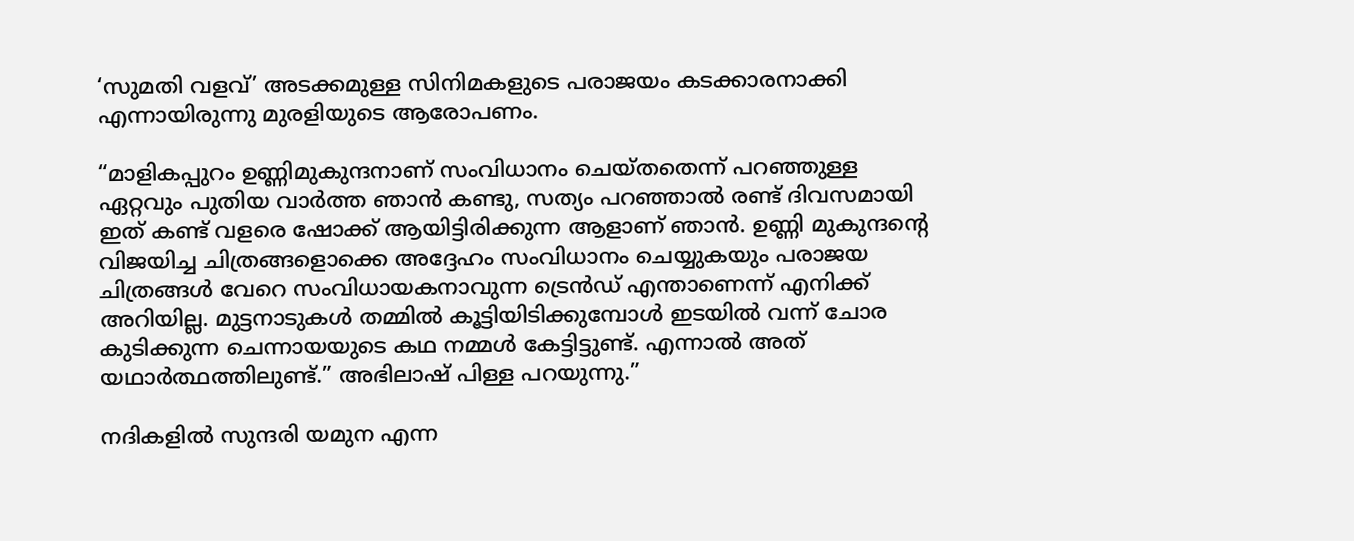‘സുമതി വളവ്’ അടക്കമുള്ള സിനിമകളുടെ പരാജയം കടക്കാരനാക്കി എന്നായിരുന്നു മുരളിയുടെ ആരോപണം.

“മാളികപ്പുറം ഉണ്ണിമുകുന്ദനാണ് സംവിധാനം ചെയ്തതെന്ന് പറഞ്ഞുള്ള ഏറ്റവും പുതിയ വാർത്ത ഞാൻ കണ്ടു, സത്യം പറഞ്ഞാൽ രണ്ട് ദിവസമായി ഇത് കണ്ട് വളരെ ഷോക്ക് ആയിട്ടിരിക്കുന്ന ആളാണ് ഞാൻ. ഉണ്ണി മുകുന്ദന്റെ വിജയിച്ച ചിത്രങ്ങളൊക്കെ അദ്ദേഹം സംവിധാനം ചെയ്യുകയും പരാജയ ചിത്രങ്ങൾ വേറെ സംവിധായകനാവുന്ന ട്രെൻഡ് എന്താണെന്ന് എനിക്ക് അറിയില്ല. മുട്ടനാടുകൾ തമ്മിൽ കൂട്ടിയിടിക്കുമ്പോൾ ഇടയിൽ വന്ന് ചോര കുടിക്കുന്ന ചെന്നായയുടെ കഥ നമ്മൾ കേട്ടിട്ടുണ്ട്. എന്നാൽ അത് യഥാർത്ഥത്തിലുണ്ട്.” അഭിലാഷ് പിള്ള പറയുന്നു.”

നദികളിൽ സുന്ദരി യമുന എന്ന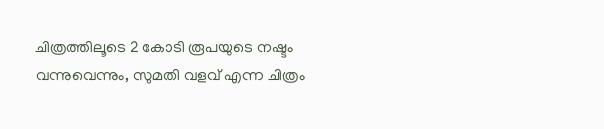ചിത്രത്തിലൂടെ 2 കോടി രൂപയുടെ നഷ്ടം വന്നുവെന്നും, സുമതി വളവ് എന്ന ചിത്രം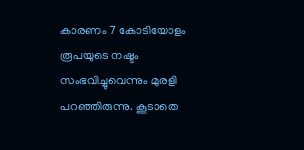കാരണം 7 കോടിയോളം രൂപയുടെ നഷ്ടം സംഭവിച്ചുവെന്നും മുരളി പറഞ്ഞിരുന്നു. കൂടാതെ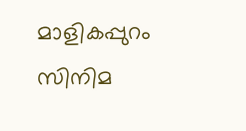മാളികപ്പുറം സിനിമ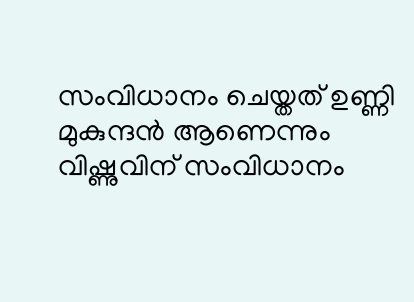സംവിധാനം ചെയ്തത് ഉണ്ണി മുകുന്ദൻ ആണെന്നും വിഷ്ണുവിന് സംവിധാനം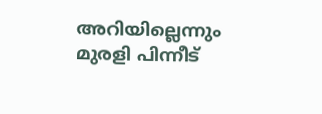അറിയില്ലെന്നും മുരളി പിന്നീട്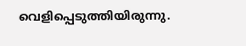വെളിപ്പെടുത്തിയിരുന്നു.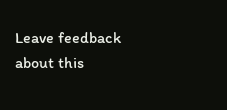Leave feedback about this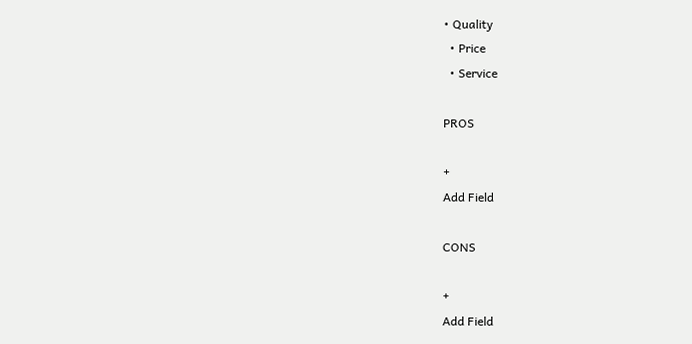• Quality
  • Price
  • Service

PROS

+
Add Field

CONS

+
Add Field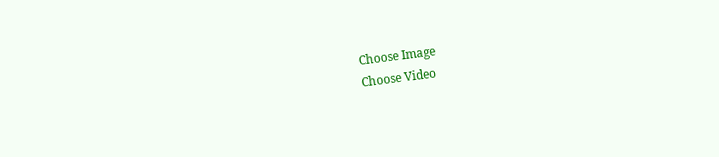Choose Image
Choose Video